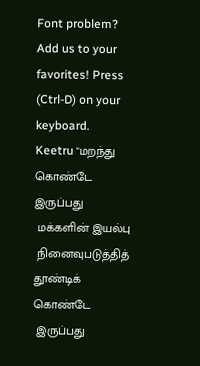Font problem? Add us to your favorites! Press (Ctrl-D) on your keyboard.
Keetru "மறந்து கொண்டே இருப்பது
 மக்களின் இயல்பு
 நினைவுபடுத்தித் தூண்டிக் கொண்டே
 இருப்பது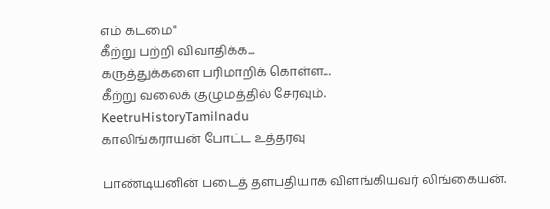எம் கடமை"
கீற்று பற்றி விவாதிக்க...
கருத்துக்களை பரிமாறிக் கொள்ள...
கீற்று வலைக் குழுமத்தில் சேரவும்.
KeetruHistoryTamilnadu
காலிங்கராயன் போட்ட உத்தரவு

பாண்டியனின் படைத் தளபதியாக விளங்கியவர் லிங்கையன்.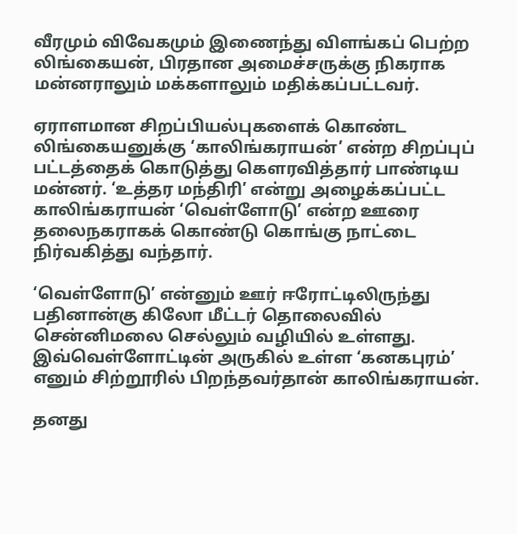வீரமும் விவேகமும் இணைந்து விளங்கப் பெற்ற லிங்கையன், பிரதான அமைச்சருக்கு நிகராக மன்னராலும் மக்களாலும் மதிக்கப்பட்டவர்.

ஏராளமான சிறப்பியல்புகளைக் கொண்ட லிங்கையனுக்கு ‘காலிங்கராயன்’ என்ற சிறப்புப் பட்டத்தைக் கொடுத்து கௌரவித்தார் பாண்டிய மன்னர். ‘உத்தர மந்திரி’ என்று அழைக்கப்பட்ட காலிங்கராயன் ‘வெள்ளோடு’ என்ற ஊரை தலைநகராகக் கொண்டு கொங்கு நாட்டை நிர்வகித்து வந்தார்.

‘வெள்ளோடு’ என்னும் ஊர் ஈரோட்டிலிருந்து பதினான்கு கிலோ மீட்டர் தொலைவில் சென்னிமலை செல்லும் வழியில் உள்ளது. இவ்வெள்ளோட்டின் அருகில் உள்ள ‘கனகபுரம்’ எனும் சிற்றூரில் பிறந்தவர்தான் காலிங்கராயன்.

தனது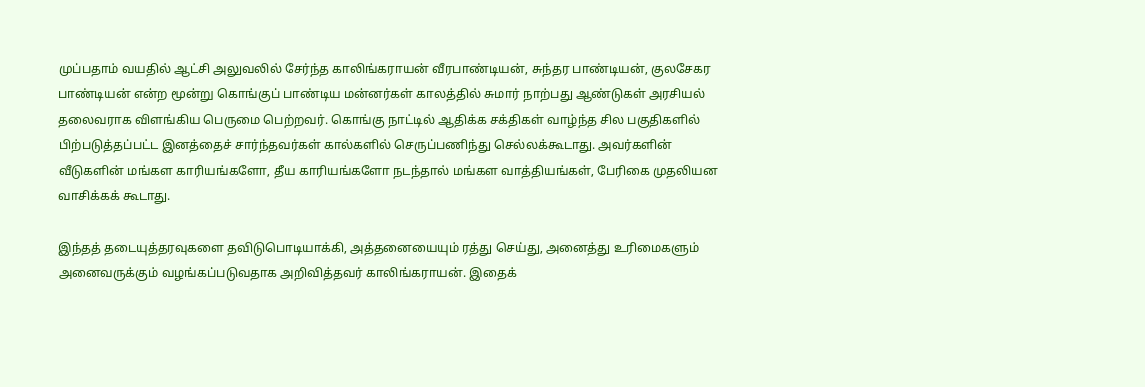முப்பதாம் வயதில் ஆட்சி அலுவலில் சேர்ந்த காலிங்கராயன் வீரபாண்டியன், சுந்தர பாண்டியன், குலசேகர பாண்டியன் என்ற மூன்று கொங்குப் பாண்டிய மன்னர்கள் காலத்தில் சுமார் நாற்பது ஆண்டுகள் அரசியல் தலைவராக விளங்கிய பெருமை பெற்றவர். கொங்கு நாட்டில் ஆதிக்க சக்திகள் வாழ்ந்த சில பகுதிகளில் பிற்படுத்தப்பட்ட இனத்தைச் சார்ந்தவர்கள் கால்களில் செருப்பணிந்து செல்லக்கூடாது. அவர்களின் வீடுகளின் மங்கள காரியங்களோ, தீய காரியங்களோ நடந்தால் மங்கள வாத்தியங்கள், பேரிகை முதலியன வாசிக்கக் கூடாது.

இந்தத் தடையுத்தரவுகளை தவிடுபொடியாக்கி, அத்தனையையும் ரத்து செய்து, அனைத்து உரிமைகளும் அனைவருக்கும் வழங்கப்படுவதாக அறிவித்தவர் காலிங்கராயன். இதைக்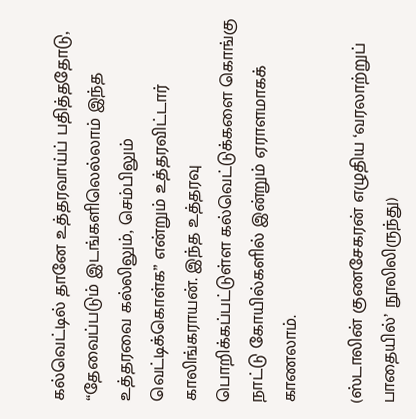கல்வெட்டில் தானே உத்தரவாய்ப் பதித்ததோடு, “தேவைப்படும் இடங்களிலெல்லாம் இந்த உத்தரவை கல்லிலும், செம்பிலும் வெட்டிக்கொள்க” என்றும் உத்தரவிட்டார் காலிங்கராயன். இந்த உத்தரவு பொறிக்கப்பட்டுள்ள கல்வெட்டுக்களை கொங்கு நாட்டு கோயில்களில் இன்றும் ஏராளமாகக் காணலாம்.

(ஸ்டாலின் குணசேகரன் எழுதிய ‘வரலாற்றுப் பாதையில்’ நூலிலிருந்து)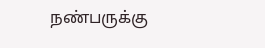நண்பருக்கு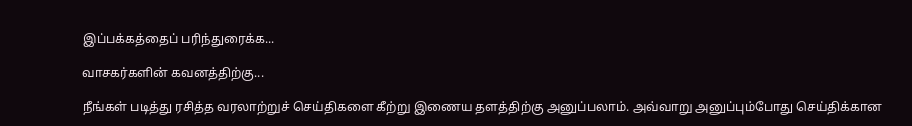இப்பக்கத்தைப் பரிந்துரைக்க...

வாசகர்களின் கவனத்திற்கு...

நீங்கள் படித்து ரசித்த வரலாற்றுச் செய்திகளை கீற்று இணைய தளத்திற்கு அனுப்பலாம். அவ்வாறு அனுப்பும்போது செய்திக்கான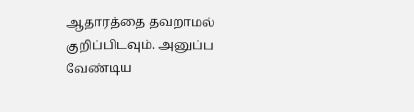ஆதாரத்தை தவறாமல் குறிப்பிடவும். அனுப்ப வேண்டிய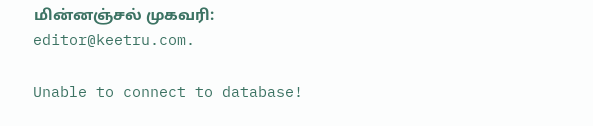மின்னஞ்சல் முகவரி: editor@keetru.com.

Unable to connect to database!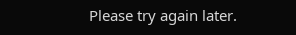Please try again later.